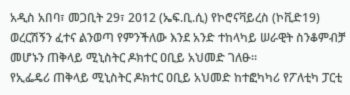አዲስ አበባ፣ መጋቢት 29፣ 2012 (ኤፍ.ቢ.ሲ) የኮሮናቫይረስ (ኮቪድ19) ወረርሽኝን ፈተና ልንወጣ የምንችለው እንደ አንድ ተከላካይ ሠራዊት ስንቆምብቻ መሆኑን ጠቅላይ ሚኒስትር ዶክተር ዐቢይ አህመድ ገለፁ።
የኢፌዴሪ ጠቅላይ ሚኒስትር ዶክተር ዐቢይ አህመድ ከተፎካካሪ የፖለቲካ ፓርቲ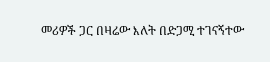መሪዎች ጋር በዛሬው እለት በድጋሚ ተገናኝተው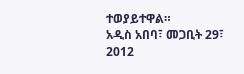ተወያይተዋል።
አዲስ አበባ፣ መጋቢት 29፣ 2012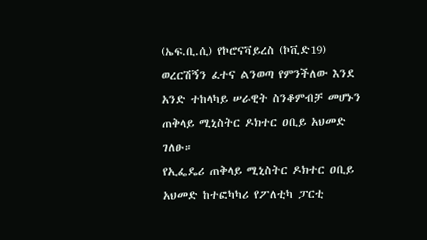(ኤፍ.ቢ.ሲ) የኮሮናቫይረስ (ኮቪድ19) ወረርሽኝን ፈተና ልንወጣ የምንችለው እንደ አንድ ተከላካይ ሠራዊት ስንቆምብቻ መሆኑን ጠቅላይ ሚኒስትር ዶክተር ዐቢይ አህመድ ገለፁ።
የኢፌዴሪ ጠቅላይ ሚኒስትር ዶክተር ዐቢይ አህመድ ከተፎካካሪ የፖለቲካ ፓርቲ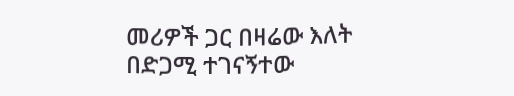መሪዎች ጋር በዛሬው እለት በድጋሚ ተገናኝተው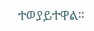ተወያይተዋል።